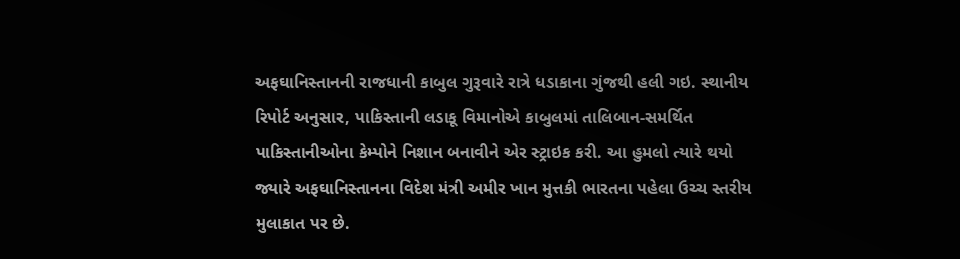અફઘાનિસ્તાનની રાજધાની કાબુલ ગુરૂવારે રાત્રે ધડાકાના ગુંજથી હલી ગઇ. સ્થાનીય રિપોર્ટ અનુસાર, પાકિસ્તાની લડાકૂ વિમાનોએ કાબુલમાં તાલિબાન-સમર્થિત પાકિસ્તાનીઓના કેમ્પોને નિશાન બનાવીને એર સ્ટ્રાઇક કરી. આ હુમલો ત્યારે થયો જ્યારે અફઘાનિસ્તાનના વિદેશ મંત્રી અમીર ખાન મુત્તકી ભારતના પહેલા ઉચ્ચ સ્તરીય મુલાકાત પર છે.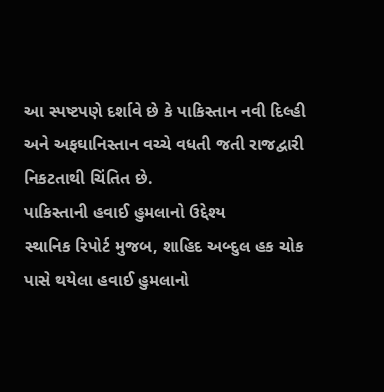આ સ્પષ્ટપણે દર્શાવે છે કે પાકિસ્તાન નવી દિલ્હી અને અફઘાનિસ્તાન વચ્ચે વધતી જતી રાજદ્વારી નિકટતાથી ચિંતિત છે.
પાકિસ્તાની હવાઈ હુમલાનો ઉદ્દેશ્ય
સ્થાનિક રિપોર્ટ મુજબ, શાહિદ અબ્દુલ હક ચોક પાસે થયેલા હવાઈ હુમલાનો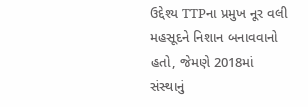ઉદ્દેશ્ય TTPના પ્રમુખ નૂર વલી મહસૂદને નિશાન બનાવવાનો હતો, જેમણે 2018માં સંસ્થાનું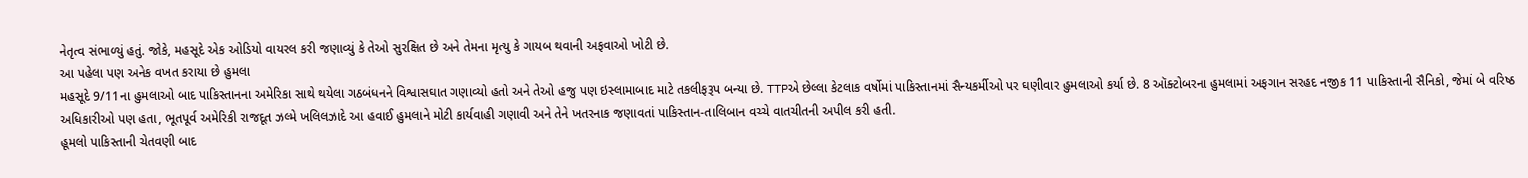નેતૃત્વ સંભાળ્યું હતું. જોકે, મહસૂદે એક ઓડિયો વાયરલ કરી જણાવ્યું કે તેઓ સુરક્ષિત છે અને તેમના મૃત્યુ કે ગાયબ થવાની અફવાઓ ખોટી છે.
આ પહેલા પણ અનેક વખત કરાયા છે હુમલા
મહસૂદે 9/11ના હુમલાઓ બાદ પાકિસ્તાનના અમેરિકા સાથે થયેલા ગઠબંધનને વિશ્વાસઘાત ગણાવ્યો હતો અને તેઓ હજુ પણ ઇસ્લામાબાદ માટે તકલીફરૂપ બન્યા છે. TTPએ છેલ્લા કેટલાક વર્ષોમાં પાકિસ્તાનમાં સૈન્યકર્મીઓ પર ઘણીવાર હુમલાઓ કર્યા છે. 8 ઑક્ટોબરના હુમલામાં અફગાન સરહદ નજીક 11 પાકિસ્તાની સૈનિકો, જેમાં બે વરિષ્ઠ અધિકારીઓ પણ હતા, ભૂતપૂર્વ અમેરિકી રાજદૂત ઝલ્મે ખલિલઝાદે આ હવાઈ હુમલાને મોટી કાર્યવાહી ગણાવી અને તેને ખતરનાક જણાવતાં પાકિસ્તાન-તાલિબાન વચ્ચે વાતચીતની અપીલ કરી હતી.
હૂમલો પાકિસ્તાની ચેતવણી બાદ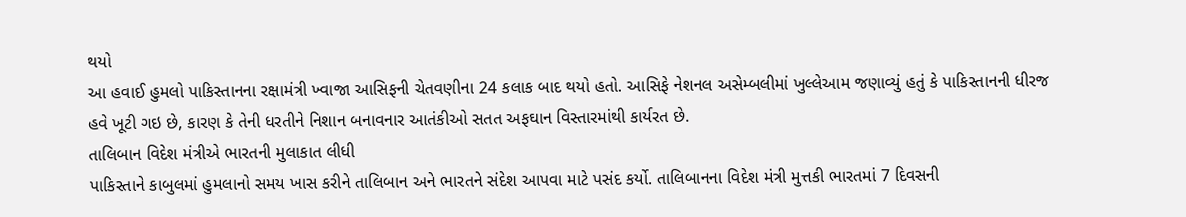થયો
આ હવાઈ હુમલો પાકિસ્તાનના રક્ષામંત્રી ખ્વાજા આસિફની ચેતવણીના 24 કલાક બાદ થયો હતો. આસિફે નેશનલ અસેમ્બલીમાં ખુલ્લેઆમ જણાવ્યું હતું કે પાકિસ્તાનની ધીરજ હવે ખૂટી ગઇ છે, કારણ કે તેની ધરતીને નિશાન બનાવનાર આતંકીઓ સતત અફઘાન વિસ્તારમાંથી કાર્યરત છે.
તાલિબાન વિદેશ મંત્રીએ ભારતની મુલાકાત લીધી
પાકિસ્તાને કાબુલમાં હુમલાનો સમય ખાસ કરીને તાલિબાન અને ભારતને સંદેશ આપવા માટે પસંદ કર્યો. તાલિબાનના વિદેશ મંત્રી મુત્તકી ભારતમાં 7 દિવસની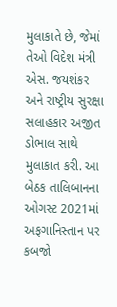મુલાકાતે છે, જેમાં તેઓ વિદેશ મંત્રી એસ. જયશંકર અને રાષ્ટ્રીય સુરક્ષા સલાહકાર અજીત ડોભાલ સાથે મુલાકાત કરી. આ બેઠક તાલિબાનના ઓગસ્ટ 2021માં અફગાનિસ્તાન પર કબજો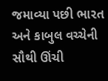જમાવ્યા પછી ભારત અને કાબુલ વચ્ચેની સૌથી ઊંચી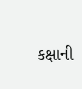કક્ષાની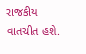રાજકીય વાતચીત હશે.